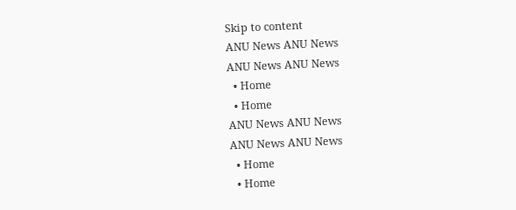Skip to content
ANU News ANU News
ANU News ANU News
  • Home
  • Home
ANU News ANU News
ANU News ANU News
  • Home
  • Home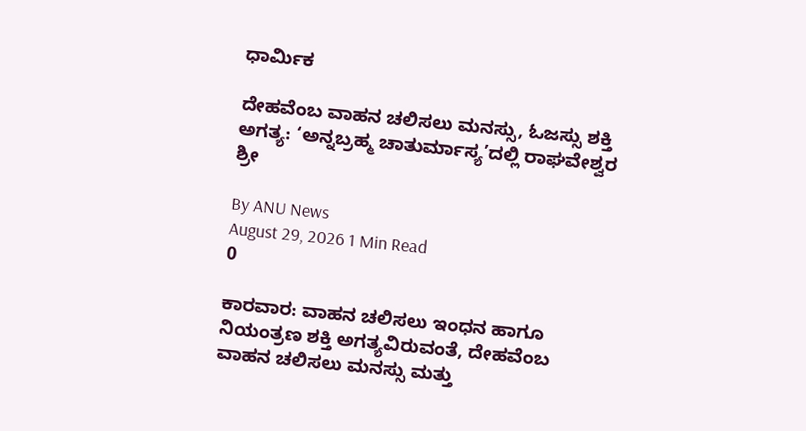ಧಾರ್ಮಿಕ

ದೇಹವೆಂಬ ವಾಹನ ಚಲಿಸಲು ಮನಸ್ಸು, ಓಜಸ್ಸು ಶಕ್ತಿ ಅಗತ್ಯ: ‘ಅನ್ನಬ್ರಹ್ಮ ಚಾತುರ್ಮಾಸ್ಯ’ದಲ್ಲಿ ರಾಘವೇಶ್ವರ ಶ್ರೀ

By ANU News
August 29, 2026 1 Min Read
0

ಕಾರವಾರ: ವಾಹನ ಚಲಿಸಲು ಇಂಧನ ಹಾಗೂ ನಿಯಂತ್ರಣ ಶಕ್ತಿ ಅಗತ್ಯವಿರುವಂತೆ, ದೇಹವೆಂಬ ವಾಹನ ಚಲಿಸಲು ಮನಸ್ಸು ಮತ್ತು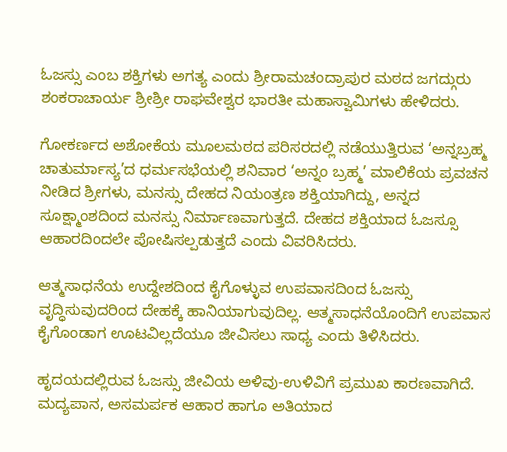ಓಜಸ್ಸು ಎಂಬ ಶಕ್ತಿಗಳು ಅಗತ್ಯ ಎಂದು ಶ್ರೀರಾಮಚಂದ್ರಾಪುರ ಮಠದ ಜಗದ್ಗುರು ಶಂಕರಾಚಾರ್ಯ ಶ್ರೀಶ್ರೀ ರಾಘವೇಶ್ವರ ಭಾರತೀ ಮಹಾಸ್ವಾಮಿಗಳು ಹೇಳಿದರು.

ಗೋಕರ್ಣದ ಅಶೋಕೆಯ ಮೂಲಮಠದ ಪರಿಸರದಲ್ಲಿ ನಡೆಯುತ್ತಿರುವ ‘ಅನ್ನಬ್ರಹ್ಮ ಚಾತುರ್ಮಾಸ್ಯ’ದ ಧರ್ಮಸಭೆಯಲ್ಲಿ ಶನಿವಾರ ‘ಅನ್ನಂ ಬ್ರಹ್ಮ’ ಮಾಲಿಕೆಯ ಪ್ರವಚನ ನೀಡಿದ ಶ್ರೀಗಳು, ಮನಸ್ಸು ದೇಹದ ನಿಯಂತ್ರಣ ಶಕ್ತಿಯಾಗಿದ್ದು, ಅನ್ನದ ಸೂಕ್ಷ್ಮಾಂಶದಿಂದ ಮನಸ್ಸು ನಿರ್ಮಾಣವಾಗುತ್ತದೆ. ದೇಹದ ಶಕ್ತಿಯಾದ ಓಜಸ್ಸೂ ಆಹಾರದಿಂದಲೇ ಪೋಷಿಸಲ್ಪಡುತ್ತದೆ ಎಂದು ವಿವರಿಸಿದರು.

ಆತ್ಮಸಾಧನೆಯ ಉದ್ದೇಶದಿಂದ ಕೈಗೊಳ್ಳುವ ಉಪವಾಸದಿಂದ ಓಜಸ್ಸು ವೃದ್ಧಿಸುವುದರಿಂದ ದೇಹಕ್ಕೆ ಹಾನಿಯಾಗುವುದಿಲ್ಲ. ಆತ್ಮಸಾಧನೆಯೊಂದಿಗೆ ಉಪವಾಸ ಕೈಗೊಂಡಾಗ ಊಟವಿಲ್ಲದೆಯೂ ಜೀವಿಸಲು ಸಾಧ್ಯ ಎಂದು ತಿಳಿಸಿದರು.

ಹೃದಯದಲ್ಲಿರುವ ಓಜಸ್ಸು ಜೀವಿಯ ಅಳಿವು-ಉಳಿವಿಗೆ ಪ್ರಮುಖ ಕಾರಣವಾಗಿದೆ. ಮದ್ಯಪಾನ, ಅಸಮರ್ಪಕ ಆಹಾರ ಹಾಗೂ ಅತಿಯಾದ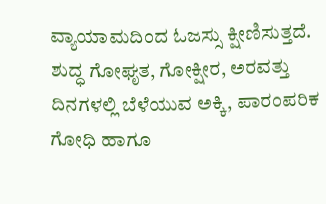ವ್ಯಾಯಾಮದಿಂದ ಓಜಸ್ಸು ಕ್ಷೀಣಿಸುತ್ತದೆ. ಶುದ್ಧ ಗೋಘೃತ, ಗೋಕ್ಷೀರ, ಅರವತ್ತು ದಿನಗಳಲ್ಲಿ ಬೆಳೆಯುವ ಅಕ್ಕಿ, ಪಾರಂಪರಿಕ ಗೋಧಿ ಹಾಗೂ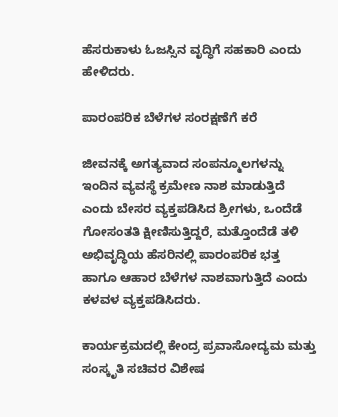ಹೆಸರುಕಾಳು ಓಜಸ್ಸಿನ ವೃದ್ಧಿಗೆ ಸಹಕಾರಿ ಎಂದು ಹೇಳಿದರು.

ಪಾರಂಪರಿಕ ಬೆಳೆಗಳ ಸಂರಕ್ಷಣೆಗೆ ಕರೆ

ಜೀವನಕ್ಕೆ ಅಗತ್ಯವಾದ ಸಂಪನ್ಮೂಲಗಳನ್ನು ಇಂದಿನ ವ್ಯವಸ್ಥೆ ಕ್ರಮೇಣ ನಾಶ ಮಾಡುತ್ತಿದೆ ಎಂದು ಬೇಸರ ವ್ಯಕ್ತಪಡಿಸಿದ ಶ್ರೀಗಳು, ಒಂದೆಡೆ ಗೋಸಂತತಿ ಕ್ಷೀಣಿಸುತ್ತಿದ್ದರೆ, ಮತ್ತೊಂದೆಡೆ ತಳಿ ಅಭಿವೃದ್ಧಿಯ ಹೆಸರಿನಲ್ಲಿ ಪಾರಂಪರಿಕ ಭತ್ತ ಹಾಗೂ ಆಹಾರ ಬೆಳೆಗಳ ನಾಶವಾಗುತ್ತಿದೆ ಎಂದು ಕಳವಳ ವ್ಯಕ್ತಪಡಿಸಿದರು.

ಕಾರ್ಯಕ್ರಮದಲ್ಲಿ ಕೇಂದ್ರ ಪ್ರವಾಸೋದ್ಯಮ ಮತ್ತು ಸಂಸ್ಕೃತಿ ಸಚಿವರ ವಿಶೇಷ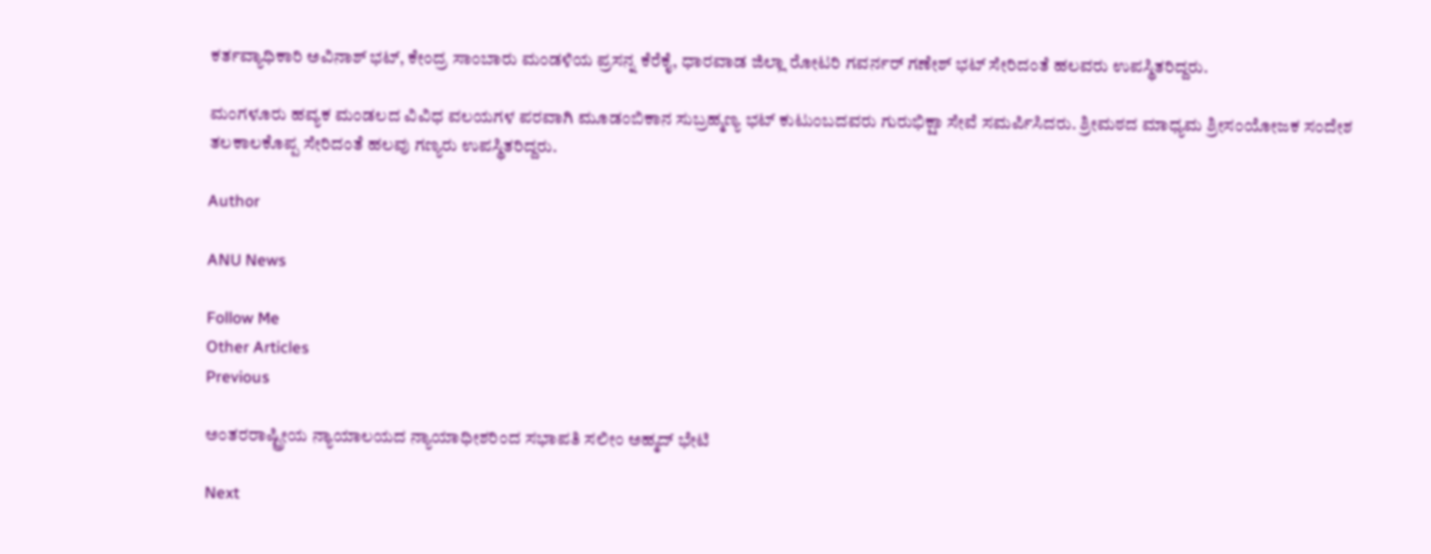ಕರ್ತವ್ಯಾಧಿಕಾರಿ ಅವಿನಾಶ್ ಭಟ್, ಕೇಂದ್ರ ಸಾಂಬಾರು ಮಂಡಳಿಯ ಪ್ರಸನ್ನ ಕೆರೆಕೈ, ಧಾರವಾಡ ಜಿಲ್ಲಾ ರೋಟರಿ ಗವರ್ನರ್ ಗಣೇಶ್ ಭಟ್ ಸೇರಿದಂತೆ ಹಲವರು ಉಪಸ್ಥಿತರಿದ್ದರು.

ಮಂಗಳೂರು ಹವ್ಯಕ ಮಂಡಲದ ವಿವಿಧ ವಲಯಗಳ ಪರವಾಗಿ ಮೂಡಂಬಿಕಾನ ಸುಬ್ರಹ್ಮಣ್ಯ ಭಟ್ ಕುಟುಂಬದವರು ಗುರುಭಿಕ್ಷಾ ಸೇವೆ ಸಮರ್ಪಿಸಿದರು. ಶ್ರೀಮಠದ ಮಾಧ್ಯಮ ಶ್ರೀಸಂಯೋಜಕ ಸಂದೇಶ ತಲಕಾಲಕೊಪ್ಪ ಸೇರಿದಂತೆ ಹಲವು ಗಣ್ಯರು ಉಪಸ್ಥಿತರಿದ್ದರು.

Author

ANU News

Follow Me
Other Articles
Previous

ಅಂತರರಾಷ್ಟ್ರೀಯ ನ್ಯಾಯಾಲಯದ ನ್ಯಾಯಾಧೀಶರಿಂದ ಸಭಾಪತಿ ಸಲೀಂ ಅಹ್ಮದ್ ಭೇಟಿ

Next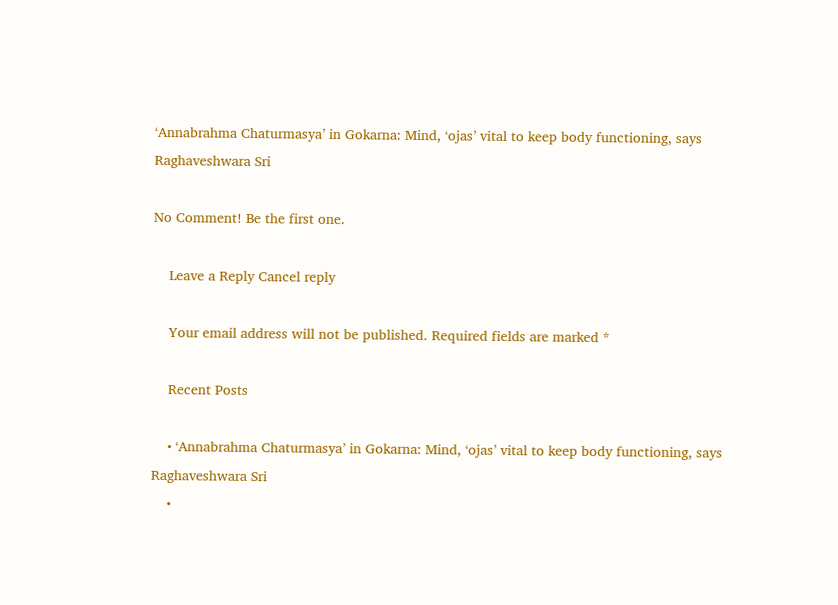‘Annabrahma Chaturmasya’ in Gokarna: Mind, ‘ojas’ vital to keep body functioning, says Raghaveshwara Sri

No Comment! Be the first one.

    Leave a Reply Cancel reply

    Your email address will not be published. Required fields are marked *

    Recent Posts

    • ‘Annabrahma Chaturmasya’ in Gokarna: Mind, ‘ojas’ vital to keep body functioning, says Raghaveshwara Sri
    •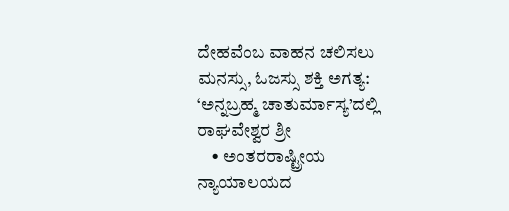ದೇಹವೆಂಬ ವಾಹನ ಚಲಿಸಲು ಮನಸ್ಸು, ಓಜಸ್ಸು ಶಕ್ತಿ ಅಗತ್ಯ: ‘ಅನ್ನಬ್ರಹ್ಮ ಚಾತುರ್ಮಾಸ್ಯ’ದಲ್ಲಿ ರಾಘವೇಶ್ವರ ಶ್ರೀ
    • ಅಂತರರಾಷ್ಟ್ರೀಯ ನ್ಯಾಯಾಲಯದ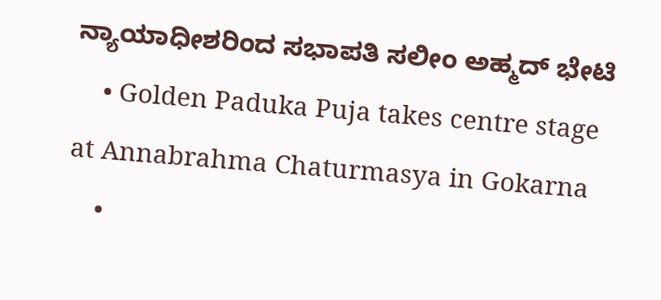ನ್ಯಾಯಾಧೀಶರಿಂದ ಸಭಾಪತಿ ಸಲೀಂ ಅಹ್ಮದ್ ಭೇಟಿ
    • Golden Paduka Puja takes centre stage at Annabrahma Chaturmasya in Gokarna
    •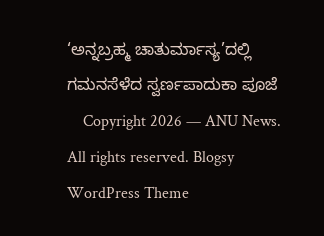‘ಅನ್ನಬ್ರಹ್ಮ ಚಾತುರ್ಮಾಸ್ಯ’ದಲ್ಲಿ ಗಮನಸೆಳೆದ ಸ್ವರ್ಣಪಾದುಕಾ ಪೂಜೆ
    Copyright 2026 — ANU News. All rights reserved. Blogsy WordPress Theme